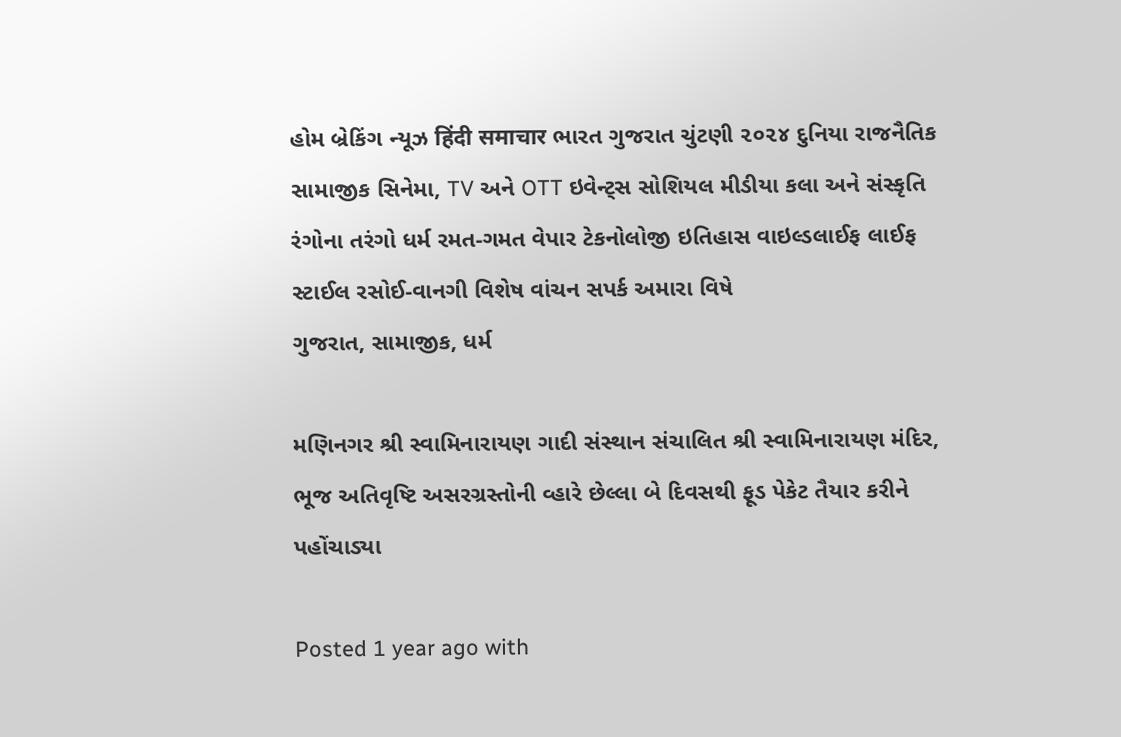હોમ બ્રેકિંગ ન્યૂઝ हिंदी समाचार ભારત ગુજરાત ચુંટણી ૨૦૨૪ દુનિયા રાજનૈતિક સામાજીક સિનેમા, TV અને OTT ઇવેન્ટ્સ સોશિયલ મીડીયા કલા અને સંસ્કૃતિ રંગોના તરંગો ધર્મ રમત-ગમત વેપાર ટેકનોલોજી ઇતિહાસ વાઇલ્ડલાઈફ લાઈફ સ્ટાઈલ રસોઈ-વાનગી વિશેષ વાંચન સપર્ક અમારા વિષે
ગુજરાત, સામાજીક, ધર્મ

મણિનગર શ્રી સ્વામિનારાયણ ગાદી સંસ્થાન સંચાલિત શ્રી સ્વામિનારાયણ મંદિર, ભૂજ અતિવૃષ્ટિ અસરગ્રસ્તોની વ્હારે છેલ્લા બે દિવસથી ફૂડ પેકેટ તૈયાર કરીને પહોંચાડ્યા

Posted 1 year ago with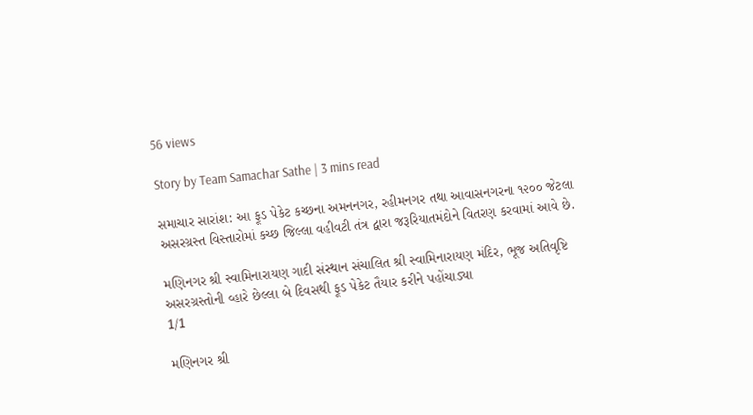56 views

Story by Team Samachar Sathe | 3 mins read

સમાચાર સારાંશ: આ ફૂડ પેકેટ કચ્છના અમનનગર, રહીમનગર તથા આવાસનગરના ૧૨૦૦ જેટલા અસરગ્રસ્ત વિસ્તારોમાં કચ્છ જિલ્લા વહીવટી તંત્ર દ્વારા જરૂરિયાતમંદોને વિતરણ કરવામાં આવે છે.

મણિનગર શ્રી સ્વામિનારાયણ ગાદી સંસ્થાન સંચાલિત શ્રી સ્વામિનારાયણ મંદિર, ભૂજ અતિવૃષ્ટિ અસરગ્રસ્તોની વ્હારે છેલ્લા બે દિવસથી ફૂડ પેકેટ તૈયાર કરીને પહોંચાડ્યા
1/1

મણિનગર શ્રી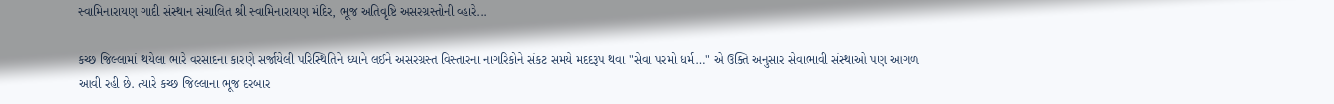સ્વામિનારાયણ ગાદી સંસ્થાન સંચાલિત શ્રી સ્વામિનારાયણ મંદિર, ભૂજ અતિવૃષ્ટિ અસરગ્રસ્તોની વ્હારે...

કચ્છ જિલ્લામાં થયેલા ભારે વરસાદના કારણે સર્જાયેલી પરિસ્થિતિને ધ્યાને લઈને અસરગ્રસ્ત વિસ્તારના નાગરિકોને સંકટ સમયે મદદરૂપ થવા "સેવા પરમો ધર્મ…" એ ઉક્તિ અનુસાર સેવાભાવી સંસ્થાઓ પણ આગળ આવી રહી છે. ત્યારે કચ્છ જિલ્લાના ભૂજ દરબાર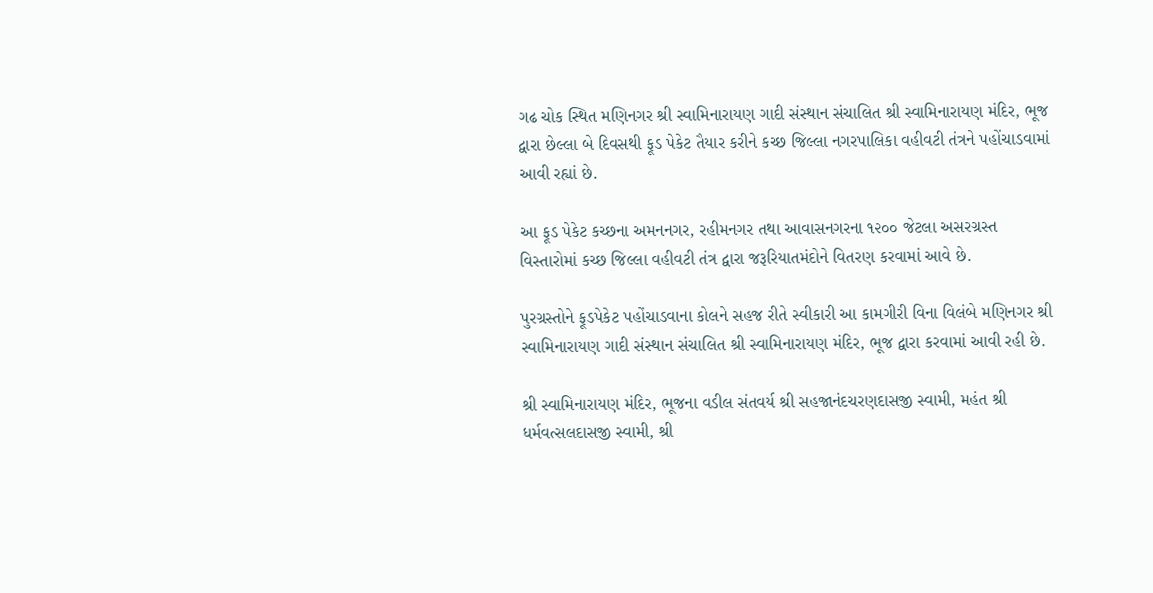ગઢ ચોક સ્થિત મણિનગર શ્રી સ્વામિનારાયણ ગાદી સંસ્થાન સંચાલિત શ્રી સ્વામિનારાયણ મંદિર, ભૂજ દ્વારા છેલ્લા બે દિવસથી ફૂડ પેકેટ તૈયાર કરીને કચ્છ જિલ્લા નગરપાલિકા વહીવટી તંત્રને પહોંચાડવામાં આવી રહ્યાં છે.

આ ફૂડ પેકેટ કચ્છના અમનનગર, રહીમનગર તથા આવાસનગરના ૧૨૦૦ જેટલા અસરગ્રસ્ત વિસ્તારોમાં કચ્છ જિલ્લા વહીવટી તંત્ર દ્વારા જરૂરિયાતમંદોને વિતરણ કરવામાં આવે છે.

પુરગ્રસ્તોને ફૂડપેકેટ પહોંચાડવાના કોલને સહજ રીતે સ્વીકારી આ કામગીરી વિના વિલંબે મણિનગર શ્રી સ્વામિનારાયણ ગાદી સંસ્થાન સંચાલિત શ્રી સ્વામિનારાયણ મંદિર, ભૂજ દ્વારા કરવામાં આવી રહી છે.

શ્રી સ્વામિનારાયણ મંદિર, ભૂજના વડીલ સંતવર્ય શ્રી સહજાનંદચરણદાસજી સ્વામી, મહંત શ્રી ધર્મવત્સલદાસજી સ્વામી, શ્રી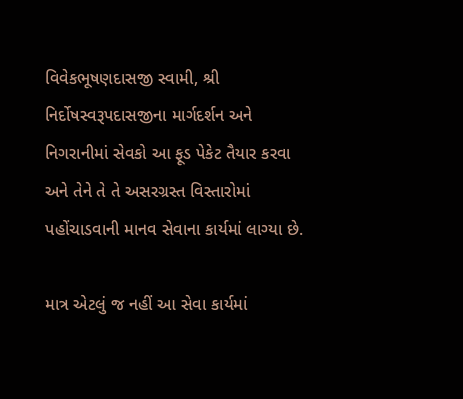વિવેકભૂષણદાસજી સ્વામી, શ્રી નિર્દોષસ્વરૂપદાસજીના માર્ગદર્શન અને નિગરાનીમાં સેવકો આ ફૂડ પેકેટ તૈયાર કરવા અને તેને તે તે અસરગ્રસ્ત વિસ્તારોમાં પહોંચાડવાની માનવ સેવાના કાર્યમાં લાગ્યા છે.

માત્ર એટલું જ નહીં આ સેવા કાર્યમાં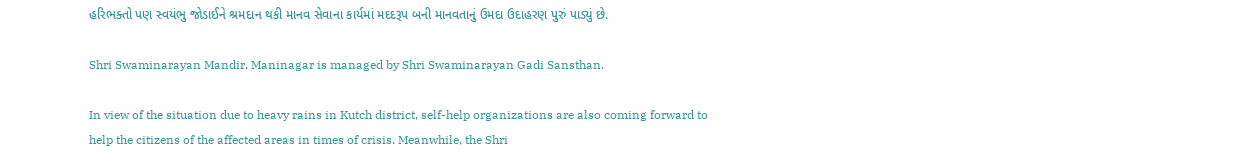હરિભક્તો પણ સ્વયંભુ જોડાઈને શ્રમદાન થકી માનવ સેવાના કાર્યમાં મદદરૂપ બની માનવતાનું ઉમદા ઉદાહરણ પુરું પાડ્યું છે.

Shri Swaminarayan Mandir, Maninagar is managed by Shri Swaminarayan Gadi Sansthan.

In view of the situation due to heavy rains in Kutch district, self-help organizations are also coming forward to help the citizens of the affected areas in times of crisis. Meanwhile, the Shri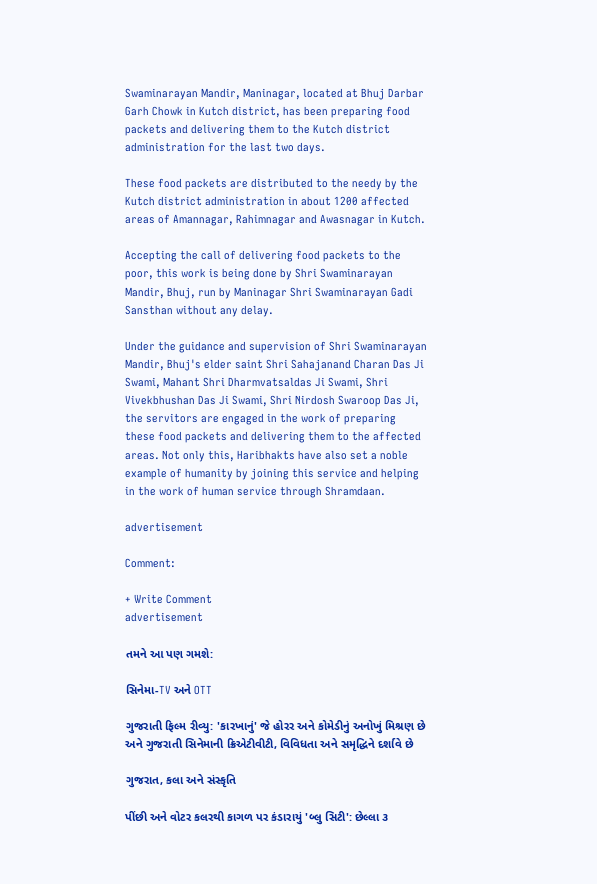Swaminarayan Mandir, Maninagar, located at Bhuj Darbar Garh Chowk in Kutch district, has been preparing food packets and delivering them to the Kutch district administration for the last two days.

These food packets are distributed to the needy by the Kutch district administration in about 1200 affected areas of Amannagar, Rahimnagar and Awasnagar in Kutch.

Accepting the call of delivering food packets to the poor, this work is being done by Shri Swaminarayan Mandir, Bhuj, run by Maninagar Shri Swaminarayan Gadi Sansthan without any delay.

Under the guidance and supervision of Shri Swaminarayan Mandir, Bhuj's elder saint Shri Sahajanand Charan Das Ji Swami, Mahant Shri Dharmvatsaldas Ji Swami, Shri Vivekbhushan Das Ji Swami, Shri Nirdosh Swaroop Das Ji, the servitors are engaged in the work of preparing these food packets and delivering them to the affected areas. Not only this, Haribhakts have also set a noble example of humanity by joining this service and helping in the work of human service through Shramdaan.

advertisement

Comment:

+ Write Comment
advertisement

તમને આ પણ ગમશે:

સિનેમા-TV અને OTT

ગુજરાતી ફિલ્મ રીવ્યુ: 'કારખાનું' જે હોરર અને કોમેડીનું અનોખું મિશ્રણ છે અને ગુજરાતી સિનેમાની ક્રિએટીવીટી, વિવિધતા અને સમૃદ્ધિને દર્શાવે છે

ગુજરાત, કલા અને સંસ્કૃતિ

પીંછી અને વોટર કલરથી કાગળ પર કંડારાયું 'બ્લુ સિટી': છેલ્લા ૩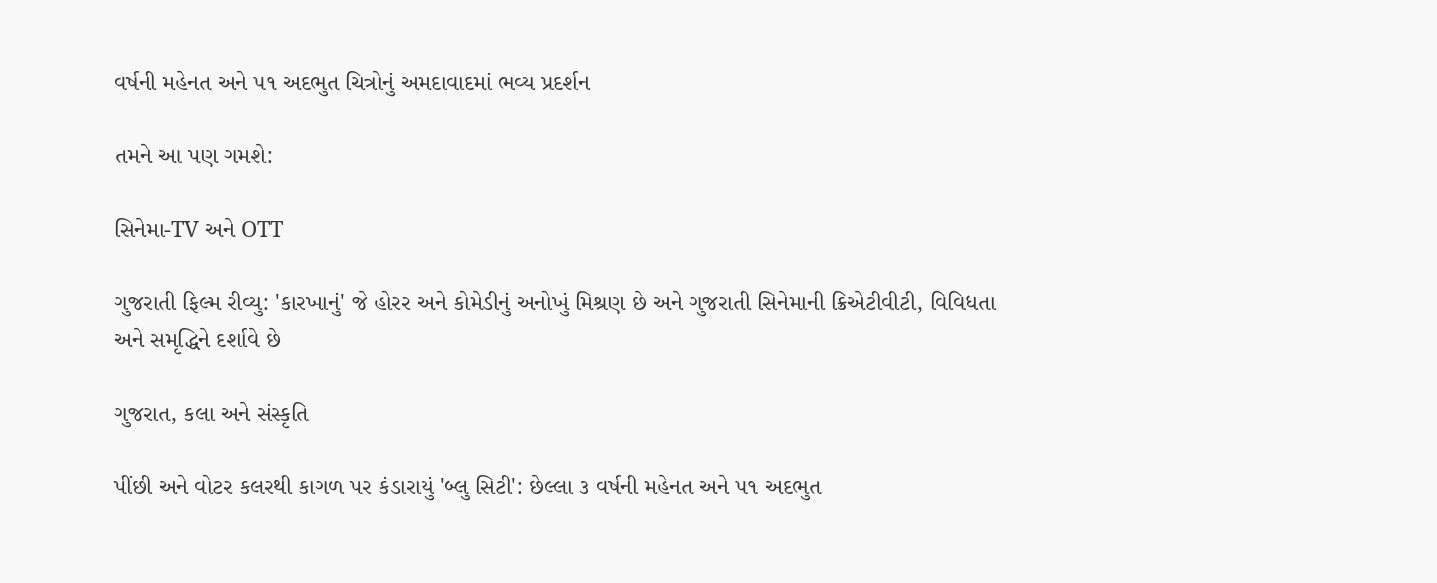વર્ષની મહેનત અને ૫૧ અદભુત ચિત્રોનું અમદાવાદમાં ભવ્ય પ્રદર્શન

તમને આ પણ ગમશે:

સિનેમા-TV અને OTT

ગુજરાતી ફિલ્મ રીવ્યુ: 'કારખાનું' જે હોરર અને કોમેડીનું અનોખું મિશ્રણ છે અને ગુજરાતી સિનેમાની ક્રિએટીવીટી, વિવિધતા અને સમૃદ્ધિને દર્શાવે છે

ગુજરાત, કલા અને સંસ્કૃતિ

પીંછી અને વોટર કલરથી કાગળ પર કંડારાયું 'બ્લુ સિટી': છેલ્લા ૩ વર્ષની મહેનત અને ૫૧ અદભુત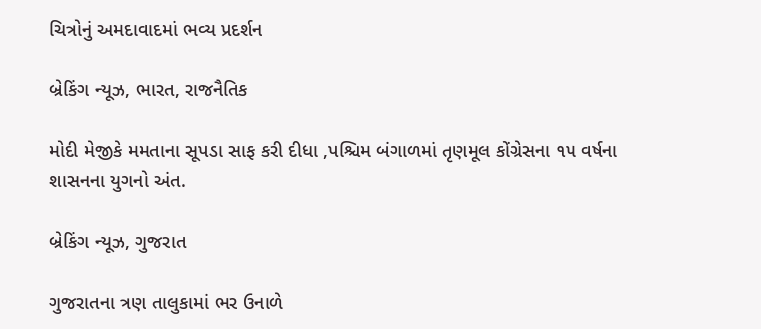ચિત્રોનું અમદાવાદમાં ભવ્ય પ્રદર્શન

બ્રેકિંગ ન્યૂઝ, ભારત, રાજનૈતિક

મોદી મેજીકે મમતાના સૂપડા સાફ કરી દીધા ,પશ્ચિમ બંગાળમાં તૃણમૂલ કોંગ્રેસના ૧૫ વર્ષના શાસનના યુગનો અંત.

બ્રેકિંગ ન્યૂઝ, ગુજરાત

ગુજરાતના ત્રણ તાલુકામાં ભર ઉનાળે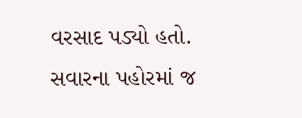વરસાદ પડ્યો હતો. સવારના પહોરમાં જ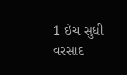1 ઇંચ સુધી વરસાદ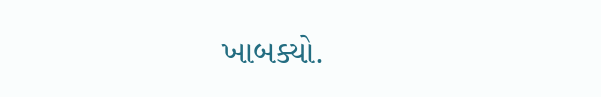ખાબક્યો.